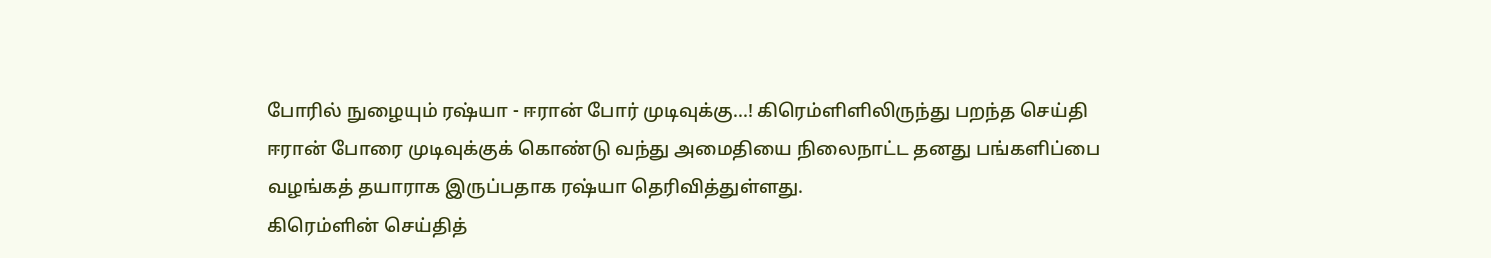போரில் நுழையும் ரஷ்யா - ஈரான் போர் முடிவுக்கு...! கிரெம்ளிளிலிருந்து பறந்த செய்தி
ஈரான் போரை முடிவுக்குக் கொண்டு வந்து அமைதியை நிலைநாட்ட தனது பங்களிப்பை வழங்கத் தயாராக இருப்பதாக ரஷ்யா தெரிவித்துள்ளது.
கிரெம்ளின் செய்தித்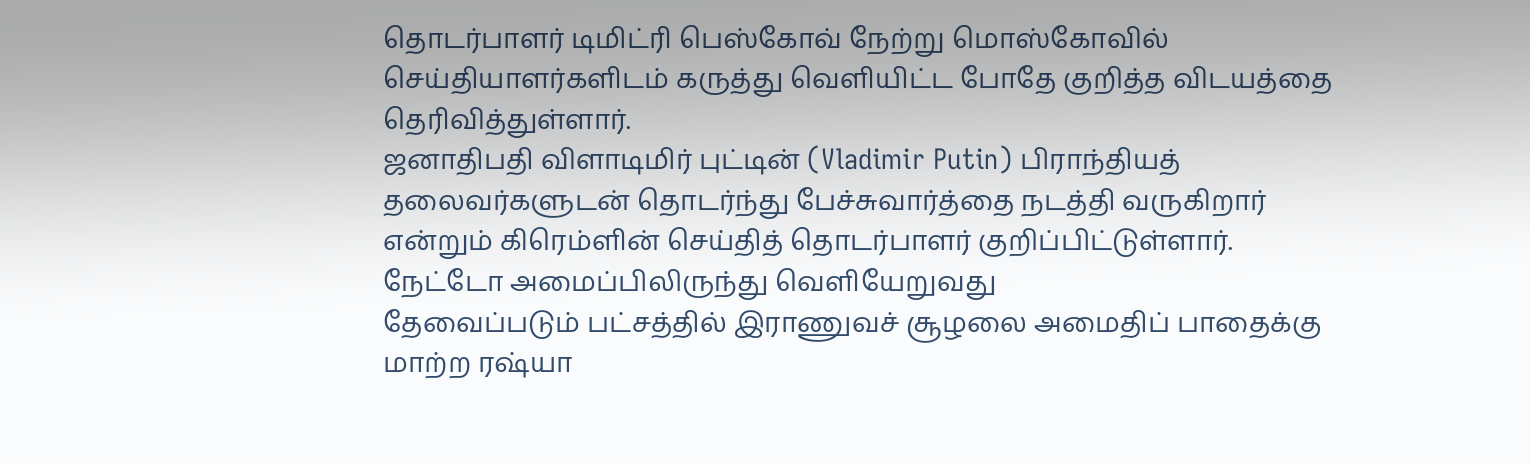தொடர்பாளர் டிமிட்ரி பெஸ்கோவ் நேற்று மொஸ்கோவில் செய்தியாளர்களிடம் கருத்து வெளியிட்ட போதே குறித்த விடயத்தை தெரிவித்துள்ளார்.
ஜனாதிபதி விளாடிமிர் புட்டின் (Vladimir Putin) பிராந்தியத் தலைவர்களுடன் தொடர்ந்து பேச்சுவார்த்தை நடத்தி வருகிறார் என்றும் கிரெம்ளின் செய்தித் தொடர்பாளர் குறிப்பிட்டுள்ளார்.
நேட்டோ அமைப்பிலிருந்து வெளியேறுவது
தேவைப்படும் பட்சத்தில் இராணுவச் சூழலை அமைதிப் பாதைக்கு மாற்ற ரஷ்யா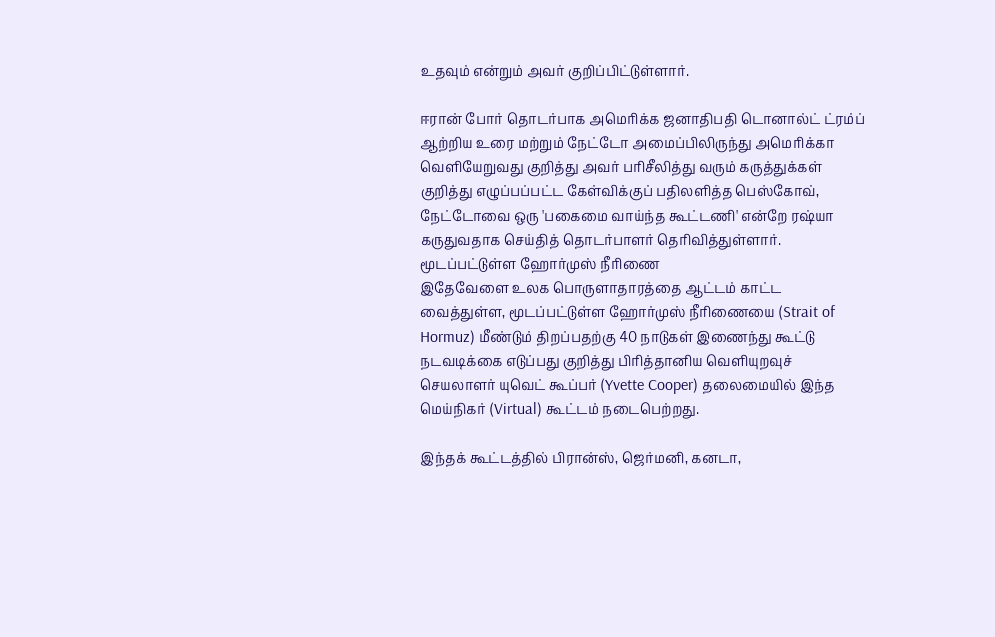உதவும் என்றும் அவர் குறிப்பிட்டுள்ளார்.

ஈரான் போர் தொடர்பாக அமெரிக்க ஜனாதிபதி டொனால்ட் ட்ரம்ப் ஆற்றிய உரை மற்றும் நேட்டோ அமைப்பிலிருந்து அமெரிக்கா வெளியேறுவது குறித்து அவர் பரிசீலித்து வரும் கருத்துக்கள் குறித்து எழுப்பப்பட்ட கேள்விக்குப் பதிலளித்த பெஸ்கோவ், நேட்டோவை ஒரு 'பகைமை வாய்ந்த கூட்டணி' என்றே ரஷ்யா கருதுவதாக செய்தித் தொடர்பாளர் தெரிவித்துள்ளார்.
மூடப்பட்டுள்ள ஹோர்முஸ் நீரிணை
இதேவேளை உலக பொருளாதாரத்தை ஆட்டம் காட்ட வைத்துள்ள, மூடப்பட்டுள்ள ஹோர்முஸ் நீரிணையை (Strait of Hormuz) மீண்டும் திறப்பதற்கு 40 நாடுகள் இணைந்து கூட்டு நடவடிக்கை எடுப்பது குறித்து பிரித்தானிய வெளியுறவுச் செயலாளர் யுவெட் கூப்பர் (Yvette Cooper) தலைமையில் இந்த மெய்நிகர் (Virtual) கூட்டம் நடைபெற்றது.

இந்தக் கூட்டத்தில் பிரான்ஸ், ஜெர்மனி, கனடா,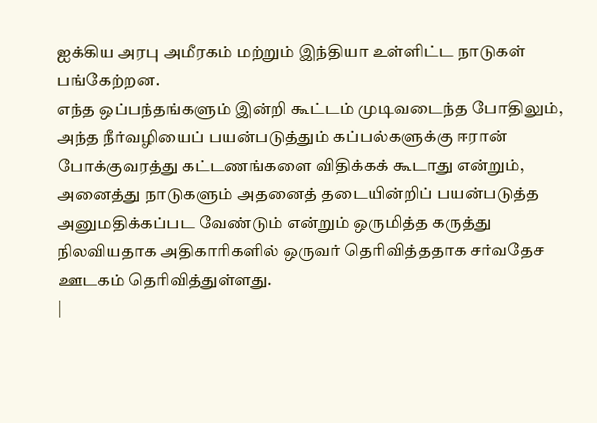ஐக்கிய அரபு அமீரகம் மற்றும் இந்தியா உள்ளிட்ட நாடுகள் பங்கேற்றன.
எந்த ஒப்பந்தங்களும் இன்றி கூட்டம் முடிவடைந்த போதிலும், அந்த நீர்வழியைப் பயன்படுத்தும் கப்பல்களுக்கு ஈரான் போக்குவரத்து கட்டணங்களை விதிக்கக் கூடாது என்றும், அனைத்து நாடுகளும் அதனைத் தடையின்றிப் பயன்படுத்த அனுமதிக்கப்பட வேண்டும் என்றும் ஒருமித்த கருத்து நிலவியதாக அதிகாரிகளில் ஒருவர் தெரிவித்ததாக சர்வதேச ஊடகம் தெரிவித்துள்ளது.
|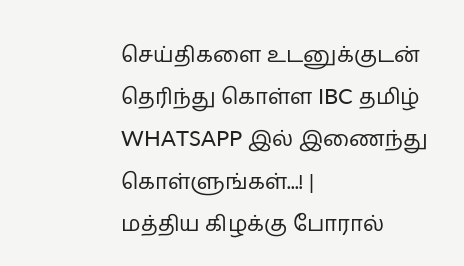செய்திகளை உடனுக்குடன் தெரிந்து கொள்ள IBC தமிழ் WHATSAPP இல் இணைந்து கொள்ளுங்கள்...! |
மத்திய கிழக்கு போரால்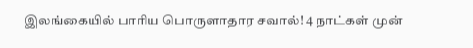இலங்கையில் பாரிய பொருளாதார சவால்! 4 நாட்கள் முன்